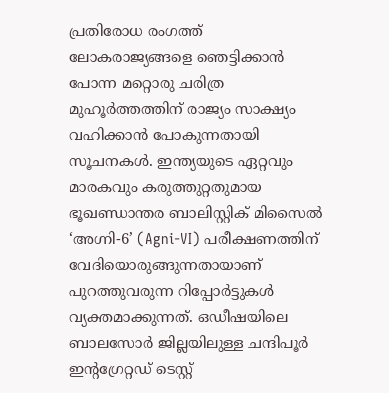പ്രതിരോധ രംഗത്ത് ലോകരാജ്യങ്ങളെ ഞെട്ടിക്കാൻ പോന്ന മറ്റൊരു ചരിത്ര മുഹൂർത്തത്തിന് രാജ്യം സാക്ഷ്യം വഹിക്കാൻ പോകുന്നതായി സൂചനകൾ. ഇന്ത്യയുടെ ഏറ്റവും മാരകവും കരുത്തുറ്റതുമായ ഭൂഖണ്ഡാന്തര ബാലിസ്റ്റിക് മിസൈൽ ‘അഗ്നി-6’ (Agni-VI) പരീക്ഷണത്തിന് വേദിയൊരുങ്ങുന്നതായാണ് പുറത്തുവരുന്ന റിപ്പോർട്ടുകൾ വ്യക്തമാക്കുന്നത്. ഒഡീഷയിലെ ബാലസോർ ജില്ലയിലുള്ള ചന്ദിപൂർ ഇന്റഗ്രേറ്റഡ് ടെസ്റ്റ്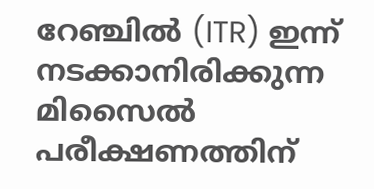റേഞ്ചിൽ (ITR) ഇന്ന് നടക്കാനിരിക്കുന്ന മിസൈൽ പരീക്ഷണത്തിന്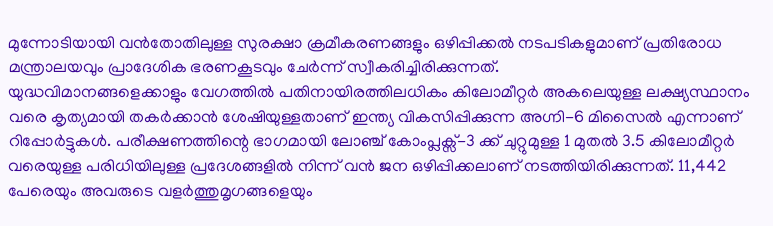മുന്നോടിയായി വൻതോതിലുള്ള സുരക്ഷാ ക്രമീകരണങ്ങളും ഒഴിപ്പിക്കൽ നടപടികളുമാണ് പ്രതിരോധ മന്ത്രാലയവും പ്രാദേശിക ഭരണകൂടവും ചേർന്ന് സ്വീകരിച്ചിരിക്കുന്നത്.
യുദ്ധവിമാനങ്ങളെക്കാളും വേഗത്തിൽ പതിനായിരത്തിലധികം കിലോമീറ്റർ അകലെയുള്ള ലക്ഷ്യസ്ഥാനം വരെ കൃത്യമായി തകർക്കാൻ ശേഷിയുള്ളതാണ് ഇന്ത്യ വികസിപ്പിക്കുന്ന അഗ്നി-6 മിസൈൽ എന്നാണ് റിപ്പോർട്ടുകൾ. പരീക്ഷണത്തിന്റെ ഭാഗമായി ലോഞ്ച് കോംപ്ലക്സ്-3 ക്ക് ചുറ്റുമുള്ള 1 മുതൽ 3.5 കിലോമീറ്റർ വരെയുള്ള പരിധിയിലുള്ള പ്രദേശങ്ങളിൽ നിന്ന് വൻ ജന ഒഴിപ്പിക്കലാണ് നടത്തിയിരിക്കുന്നത്. 11,442 പേരെയും അവരുടെ വളർത്തുമൃഗങ്ങളെയും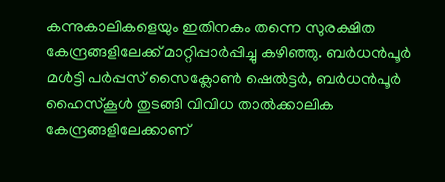കന്നുകാലികളെയും ഇതിനകം തന്നെ സുരക്ഷിത കേന്ദ്രങ്ങളിലേക്ക് മാറ്റിപ്പാർപ്പിച്ചു കഴിഞ്ഞു. ബർധൻപൂർ മൾട്ടി പർപ്പസ് സൈക്ലോൺ ഷെൽട്ടർ, ബർധൻപൂർ ഹൈസ്കൂൾ തുടങ്ങി വിവിധ താൽക്കാലിക കേന്ദ്രങ്ങളിലേക്കാണ്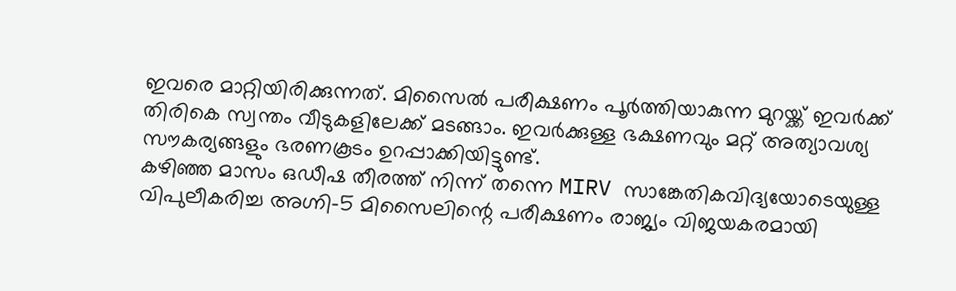ഇവരെ മാറ്റിയിരിക്കുന്നത്. മിസൈൽ പരീക്ഷണം പൂർത്തിയാകുന്ന മുറയ്ക്ക് ഇവർക്ക് തിരികെ സ്വന്തം വീടുകളിലേക്ക് മടങ്ങാം. ഇവർക്കുള്ള ഭക്ഷണവും മറ്റ് അത്യാവശ്യ സൗകര്യങ്ങളും ഭരണകൂടം ഉറപ്പാക്കിയിട്ടുണ്ട്.
കഴിഞ്ഞ മാസം ഒഡീഷ തീരത്ത് നിന്ന് തന്നെ MIRV സാങ്കേതികവിദ്യയോടെയുള്ള വിപുലീകരിച്ച അഗ്നി-5 മിസൈലിന്റെ പരീക്ഷണം രാജ്യം വിജയകരമായി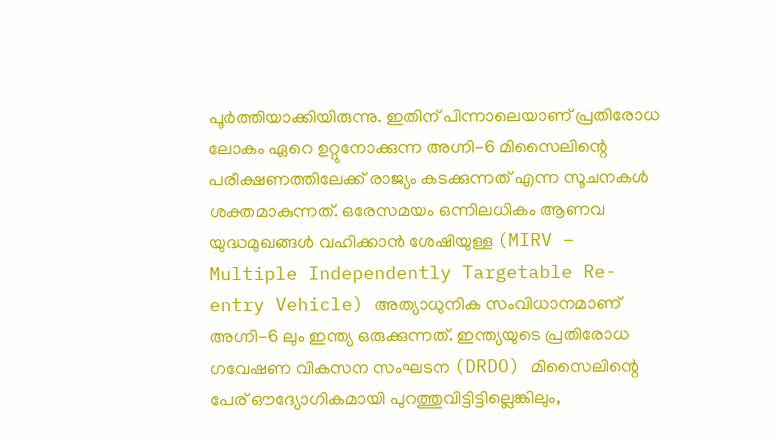പൂർത്തിയാക്കിയിരുന്നു. ഇതിന് പിന്നാലെയാണ് പ്രതിരോധ ലോകം ഏറെ ഉറ്റുനോക്കുന്ന അഗ്നി-6 മിസൈലിന്റെ പരീക്ഷണത്തിലേക്ക് രാജ്യം കടക്കുന്നത് എന്ന സൂചനകൾ ശക്തമാകുന്നത്. ഒരേസമയം ഒന്നിലധികം ആണവ യുദ്ധമുഖങ്ങൾ വഹിക്കാൻ ശേഷിയുള്ള (MIRV – Multiple Independently Targetable Re-entry Vehicle) അത്യാധുനിക സംവിധാനമാണ് അഗ്നി-6 ലും ഇന്ത്യ ഒരുക്കുന്നത്. ഇന്ത്യയുടെ പ്രതിരോധ ഗവേഷണ വികസന സംഘടന (DRDO) മിസൈലിന്റെ പേര് ഔദ്യോഗികമായി പുറത്തുവിട്ടിട്ടില്ലെങ്കിലും,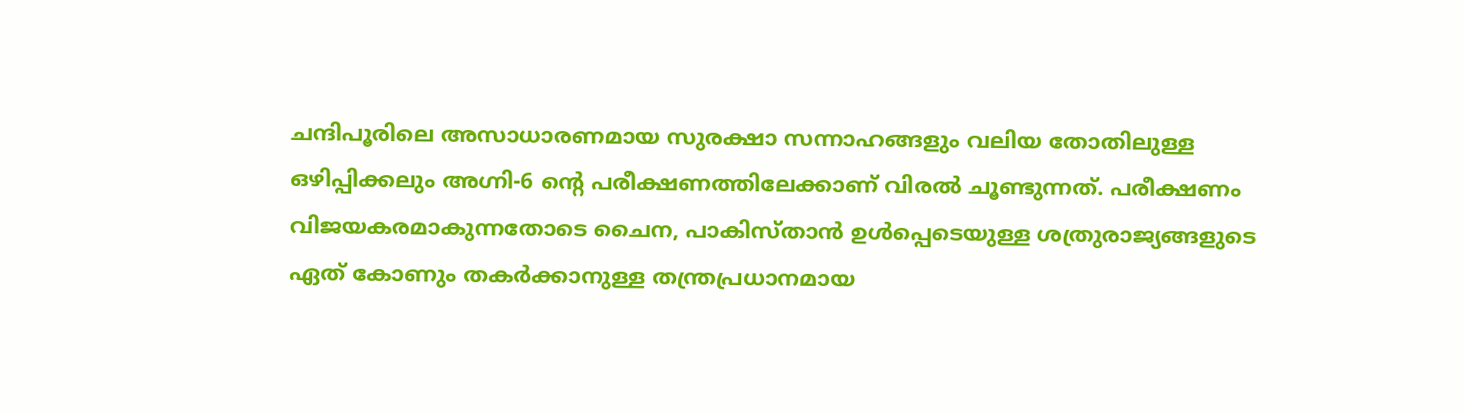ചന്ദിപൂരിലെ അസാധാരണമായ സുരക്ഷാ സന്നാഹങ്ങളും വലിയ തോതിലുള്ള ഒഴിപ്പിക്കലും അഗ്നി-6 ന്റെ പരീക്ഷണത്തിലേക്കാണ് വിരൽ ചൂണ്ടുന്നത്. പരീക്ഷണം വിജയകരമാകുന്നതോടെ ചൈന, പാകിസ്താൻ ഉൾപ്പെടെയുള്ള ശത്രുരാജ്യങ്ങളുടെ ഏത് കോണും തകർക്കാനുള്ള തന്ത്രപ്രധാനമായ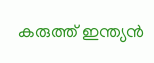കരുത്ത് ഇന്ത്യൻ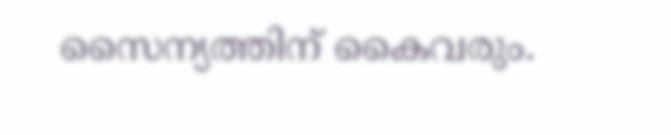സൈന്യത്തിന് കൈവരും.